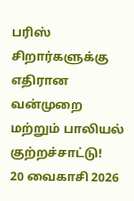பரிஸ் சிறார்களுக்கு எதிரான வன்முறை மற்றும் பாலியல் குற்றச்சாட்டு!
20 வைகாசி 2026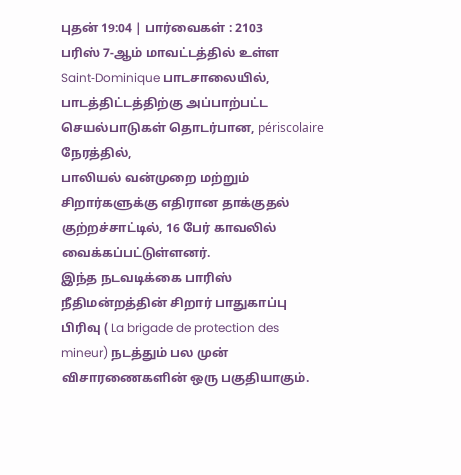புதன் 19:04 | பார்வைகள் : 2103
பரிஸ் 7‑ஆம் மாவட்டத்தில் உள்ள Saint‑Dominique பாடசாலையில், பாடத்திட்டத்திற்கு அப்பாற்பட்ட செயல்பாடுகள் தொடர்பான, périscolaire நேரத்தில்,
பாலியல் வன்முறை மற்றும் சிறார்களுக்கு எதிரான தாக்குதல் குற்றச்சாட்டில், 16 பேர் காவலில் வைக்கப்பட்டுள்ளனர்.
இந்த நடவடிக்கை பாரிஸ் நீதிமன்றத்தின் சிறார் பாதுகாப்பு பிரிவு ( La brigade de protection des mineur) நடத்தும் பல முன் விசாரணைகளின் ஒரு பகுதியாகும்.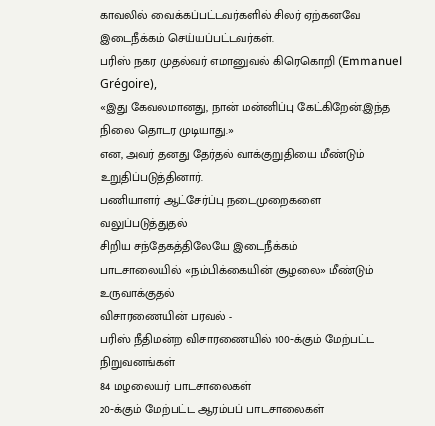காவலில் வைக்கப்பட்டவர்களில் சிலர் ஏற்கனவே இடைநீக்கம் செய்யப்பட்டவர்கள்.
பரிஸ் நகர முதல்வர் எமானுவல் கிரெகொறி (Emmanuel Grégoire),
«இது கேவலமானது, நான் மன்னிப்பு கேட்கிறேன்.இந்த நிலை தொடர முடியாது.»
என, அவர் தனது தேர்தல் வாக்குறுதியை மீண்டும் உறுதிப்படுத்தினார்.
பணியாளர் ஆட்சேர்ப்பு நடைமுறைகளை வலுப்படுத்துதல்
சிறிய சந்தேகத்திலேயே இடைநீக்கம்
பாடசாலையில் «நம்பிக்கையின் சூழலை» மீண்டும் உருவாக்குதல்
விசாரணையின் பரவல் -
பரிஸ் நீதிமன்ற விசாரணையில் 100‑க்கும் மேற்பட்ட நிறுவனங்கள்
84 மழலையர் பாடசாலைகள்
20‑க்கும் மேற்பட்ட ஆரம்பப் பாடசாலைகள்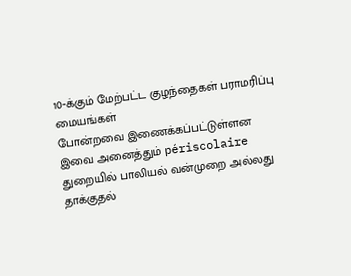10‑க்கும் மேற்பட்ட குழந்தைகள் பராமரிப்பு மையங்கள்
போன்றவை இணைக்கப்பட்டுள்ளன
இவை அனைத்தும் périscolaire துறையில் பாலியல் வன்முறை அல்லது தாக்குதல்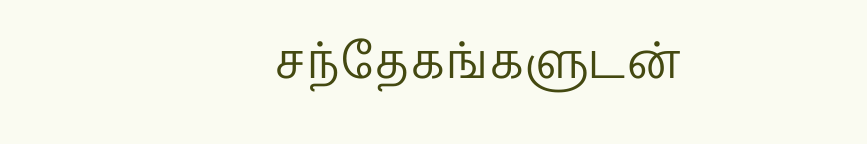சந்தேகங்களுடன்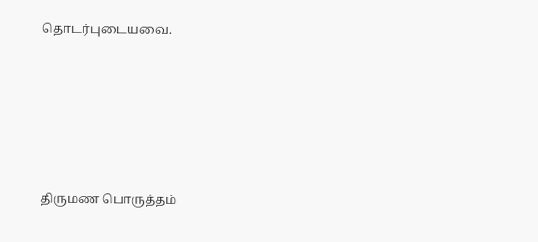தொடர்புடையவை.






திருமண பொருத்தம்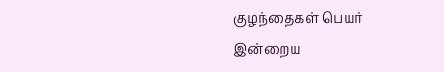குழந்தைகள் பெயர்
இன்றைய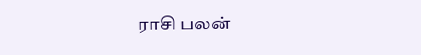ராசி பலன்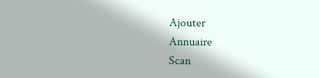Ajouter
Annuaire
Scan